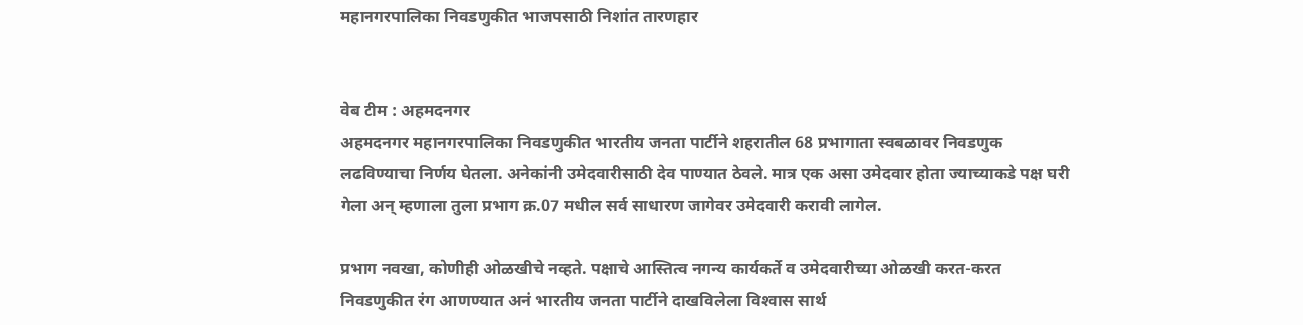महानगरपालिका निवडणुकीत भाजपसाठी निशांत तारणहार


वेब टीम : अहमदनगर
अहमदनगर महानगरपालिका निवडणुकीत भारतीय जनता पार्टीने शहरातील 68 प्रभागाता स्वबळावर निवडणुक लढविण्याचा निर्णय घेतला. अनेकांनी उमेदवारीसाठी देव पाण्यात ठेवले. मात्र एक असा उमेदवार होता ज्याच्याकडे पक्ष घरी गेला अन् म्हणाला तुला प्रभाग क्र.07 मधील सर्व साधारण जागेवर उमेदवारी करावी लागेल.

प्रभाग नवखा, कोणीही ओळखीचे नव्हते. पक्षाचे आस्तित्व नगन्य कार्यकर्ते व उमेदवारीच्या ओळखी करत-करत निवडणुकीत रंग आणण्यात अनं भारतीय जनता पार्टीने दाखविलेला विश्‍वास सार्थ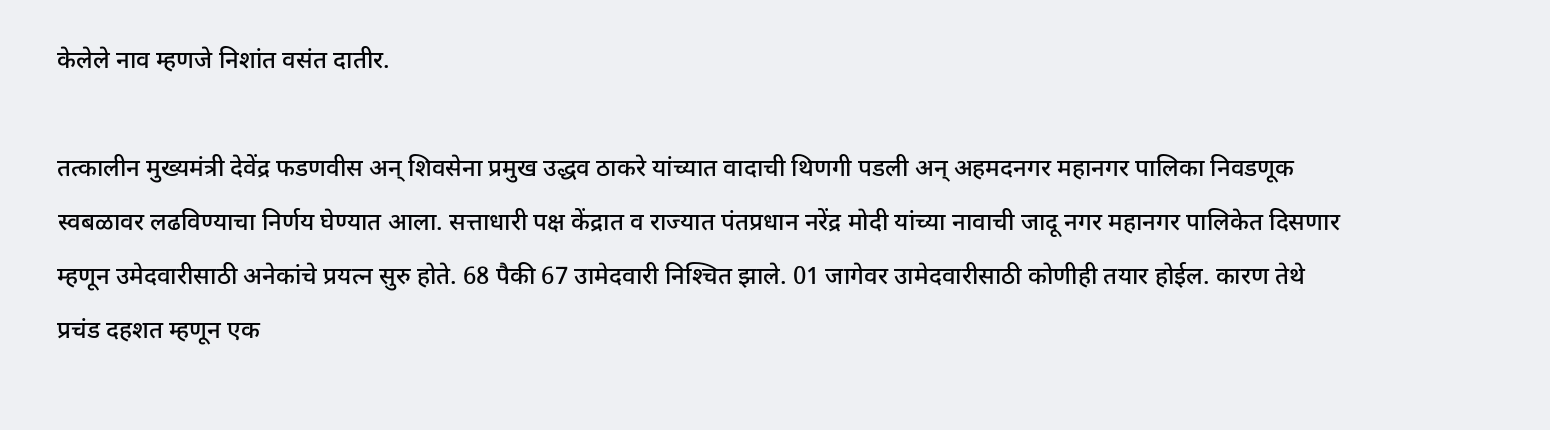केलेले नाव म्हणजे निशांत वसंत दातीर.

तत्कालीन मुख्यमंत्री देवेंद्र फडणवीस अन् शिवसेना प्रमुख उद्धव ठाकरे यांच्यात वादाची थिणगी पडली अन् अहमदनगर महानगर पालिका निवडणूक स्वबळावर लढविण्याचा निर्णय घेण्यात आला. सत्ताधारी पक्ष केंद्रात व राज्यात पंतप्रधान नरेंद्र मोदी यांच्या नावाची जादू नगर महानगर पालिकेत दिसणार म्हणून उमेदवारीसाठी अनेकांचे प्रयत्न सुरु होते. 68 पैकी 67 उामेदवारी निश्‍चित झाले. 01 जागेवर उामेदवारीसाठी कोणीही तयार होईल. कारण तेथे प्रचंड दहशत म्हणून एक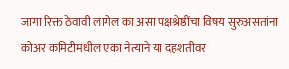जागा रिक्त ठेवावी लागेल का असा पक्षश्रेष्ठींचा विषय सुरुअसतांना कोअर कमिटीमधील एका नेत्याने या दहशतीवर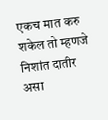एकच मात करु शकेल तो म्हणजे निशांत दातीर असा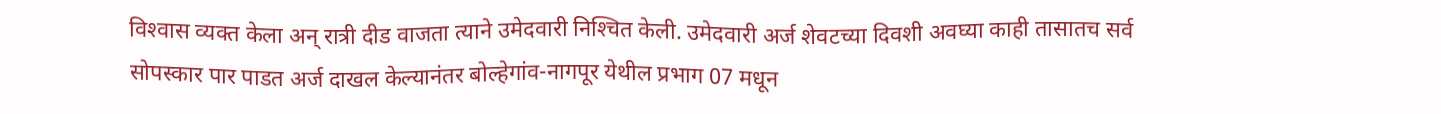विश्‍वास व्यक्त केला अन् रात्री दीड वाजता त्याने उमेदवारी निश्‍चित केली. उमेदवारी अर्ज शेवटच्या दिवशी अवघ्या काही तासातच सर्व सोपस्कार पार पाडत अर्ज दाखल केल्यानंतर बोल्हेगांव-नागपूर येथील प्रभाग 07 मधून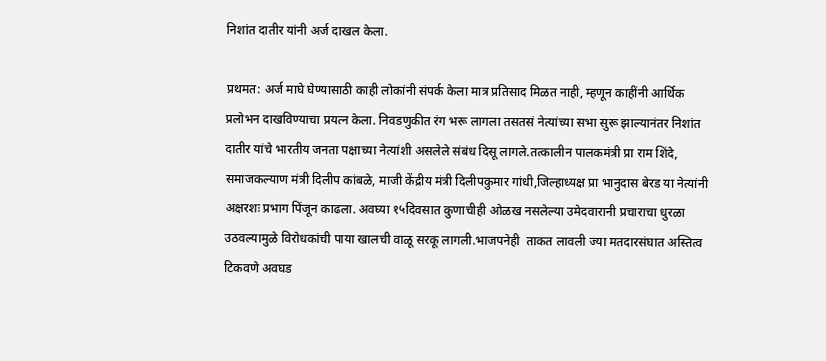निशांत दातीर यांनी अर्ज दाखल केला.

प्रथमत: अर्ज माघे घेण्यासाठी काही लोकांनी संपर्क केला मात्र प्रतिसाद मिळत नाही, म्हणून काहींनी आर्थिक प्रलोभन दाखविण्याचा प्रयत्न केला. निवडणुकीत रंग भरू लागला तसतसं नेत्यांच्या सभा सुरू झाल्यानंतर निशांत दातीर यांचे भारतीय जनता पक्षाच्या नेत्यांशी असलेले संबंध दिसू लागले.तत्कालीन पालकमंत्री प्रा राम शिंदे, समाजकल्याण मंत्री दिलीप कांबळे, माजी केंद्रीय मंत्री दिलीपकुमार गांधी,जिल्हाध्यक्ष प्रा भानुदास बेरड या नेत्यांनी अक्षरशः प्रभाग पिंजून काढला. अवघ्या १५दिवसात कुणाचीही ओळख नसलेल्या उमेदवारानी प्रचाराचा धुरळा उठवल्यामुळे विरोधकांची पाया खालची वाळू सरकू लागली.भाजपनेही  ताकत लावली ज्या मतदारसंघात अस्तित्व टिकवणे अवघड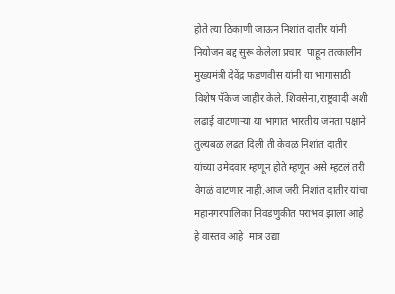होते त्या ठिकाणी जाऊन निशांत दातीर यांनी नियोजन बद्द सुरू केलेला प्रचार  पाहून तत्कालीन मुख्यमंत्री देवेंद्र फडणवीस यांनी या भागासाठी विशेष पॅकेज जाहीर केले. शिवसेना,राष्ट्रवादी अशी लढाई वाटणाऱ्या या भागात भारतीय जनता पक्षाने तुल्यबळ लढत दिली ती केवळ निशांत दातीर यांच्या उमेदवार म्हणून होते म्हणून असे म्हटलं तरी वेगळं वाटणार नाही.आज जरी निशांत दातीर यांचा महानगरपालिका निवडणुकीत पराभव झाला आहे हे वास्तव आहे  मात्र उद्या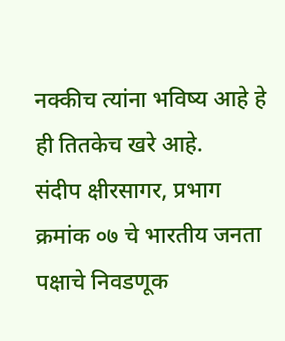नक्कीच त्यांना भविष्य आहे हे ही तितकेच खरे आहे.
संदीप क्षीरसागर, प्रभाग क्रमांक ०७ चे भारतीय जनता पक्षाचे निवडणूक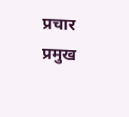प्रचार प्रमुख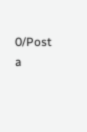0/Post a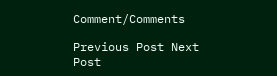Comment/Comments

Previous Post Next Post